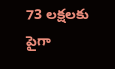73 లక్షలకు పైగా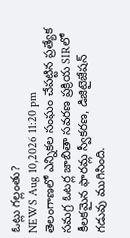ఓట్లు గల్లంతు?
NEWS Aug 10,2026 11:20 pm
తెలంగాణలో ఎన్నికల సంఘం చేపట్టిన ప్రత్యేక సమగ్ర ఓటర్ల జాబితా సవరణ ప్రక్రియ SIRలో కీలకమైన ఫారమ్ల స్వీకరణ, డిజిటైజేషన్ గడువు ముగిసింది.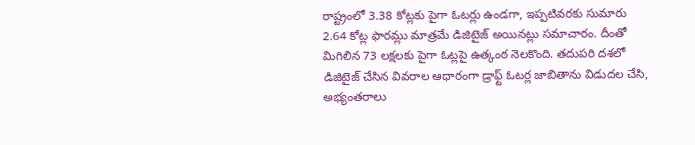రాష్ట్రంలో 3.38 కోట్లకు పైగా ఓటర్లు ఉండగా, ఇప్పటివరకు సుమారు 2.64 కోట్ల ఫారమ్లు మాత్రమే డిజిటైజ్ అయినట్లు సమాచారం. దీంతో మిగిలిన 73 లక్షలకు పైగా ఓట్లపై ఉత్కంఠ నెలకొంది. తదుపరి దశలో డిజిటైజ్ చేసిన వివరాల ఆధారంగా డ్రాఫ్ట్ ఓటర్ల జాబితాను విడుదల చేసి, అభ్యంతరాలు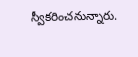స్వీకరించనున్నారు.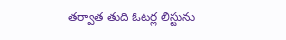తర్వాత తుది ఓటర్ల లిస్టును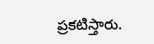ప్రకటిస్తారు.